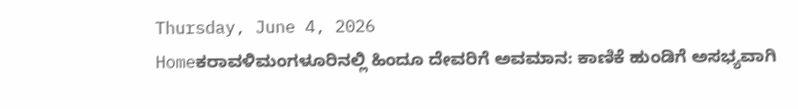Thursday, June 4, 2026
Homeಕರಾವಳಿಮಂಗಳೂರಿನಲ್ಲಿ ಹಿಂದೂ ದೇವರಿಗೆ ಅವಮಾನ: ಕಾಣಿಕೆ ಹುಂಡಿಗೆ ಅಸಭ್ಯವಾಗಿ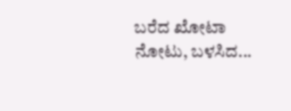ಬರೆದ ಖೋಟಾ ನೋಟು, ಬಳಸಿದ...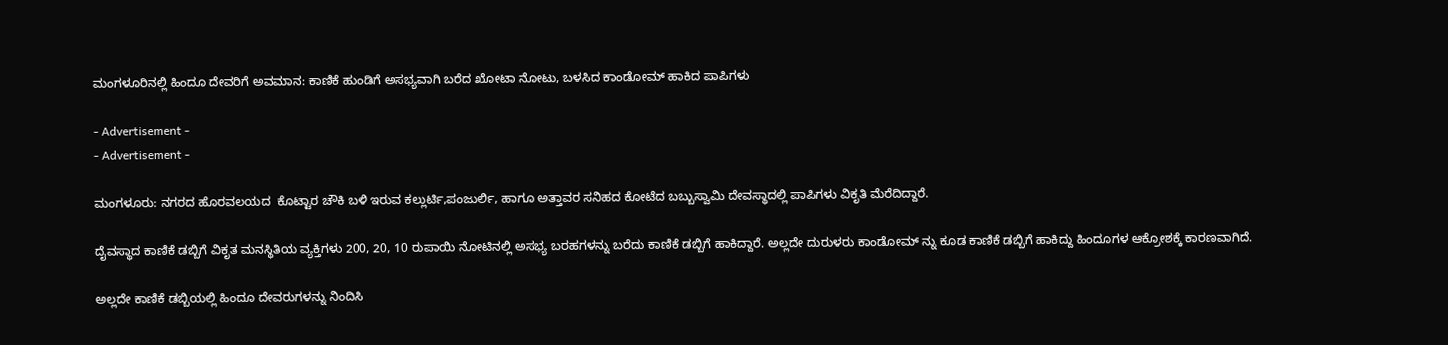ಮಂಗಳೂರಿನಲ್ಲಿ ಹಿಂದೂ ದೇವರಿಗೆ ಅವಮಾನ: ಕಾಣಿಕೆ ಹುಂಡಿಗೆ ಅಸಭ್ಯವಾಗಿ ಬರೆದ ಖೋಟಾ ನೋಟು, ಬಳಸಿದ ಕಾಂಡೋಮ್ ಹಾಕಿದ ಪಾಪಿಗಳು

- Advertisement -
- Advertisement -

ಮಂಗಳೂರು: ನಗರದ ಹೊರವಲಯದ  ಕೊಟ್ಟಾರ ಚೌಕಿ ಬಳಿ ಇರುವ ಕಲ್ಲುರ್ಟಿ,ಪಂಜುರ್ಲಿ, ಹಾಗೂ ಅತ್ತಾವರ ಸನಿಹದ ಕೋಟೆದ ಬಬ್ಬುಸ್ವಾಮಿ ದೇವಸ್ಥಾದಲ್ಲಿ ಪಾಪಿಗಳು ವಿಕೃತಿ ಮೆರೆದಿದ್ದಾರೆ.

ದೈವಸ್ಥಾದ ಕಾಣಿಕೆ ಡಬ್ಬಿಗೆ ವಿಕೃತ ಮನಸ್ಥಿತಿಯ ವ್ಯಕ್ತಿಗಳು 200, 20, 10 ರುಪಾಯಿ ನೋಟಿನಲ್ಲಿ ಅಸಭ್ಯ ಬರಹಗಳನ್ನು ಬರೆದು ಕಾಣಿಕೆ ಡಬ್ಬಿಗೆ ಹಾಕಿದ್ದಾರೆ. ಅಲ್ಲದೇ ದುರುಳರು ಕಾಂಡೋಮ್ ನ್ನು ಕೂಡ ಕಾಣಿಕೆ ಡಬ್ಬಿಗೆ ಹಾಕಿದ್ದು ಹಿಂದೂಗಳ ಆಕ್ರೋಶಕ್ಕೆ ಕಾರಣವಾಗಿದೆ.

ಅಲ್ಲದೇ ಕಾಣಿಕೆ ಡಬ್ಬಿಯಲ್ಲಿ ಹಿಂದೂ ದೇವರುಗಳನ್ನು ನಿಂದಿಸಿ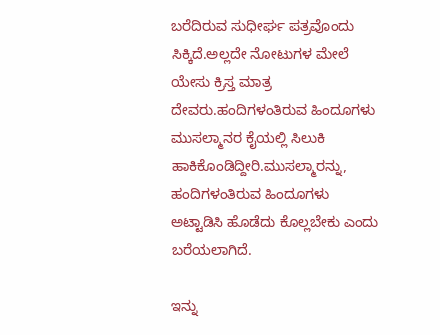ಬರೆದಿರುವ ಸುಧೀರ್ಘ ಪತ್ರವೊಂದು ಸಿಕ್ಕಿದೆ.ಅಲ್ಲದೇ ನೋಟುಗಳ ಮೇಲೆ ಯೇಸು ಕ್ರಿಸ್ತ ಮಾತ್ರ ದೇವರು.ಹಂದಿಗಳಂತಿರುವ ಹಿಂದೂಗಳು ಮುಸಲ್ಮಾನರ ಕೈಯಲ್ಲಿ ಸಿಲುಕಿ ಹಾಕಿಕೊಂಡಿದ್ದೀರಿ.ಮುಸಲ್ಮಾರನ್ನು, ಹಂದಿಗಳಂತಿರುವ ಹಿಂದೂಗಳು ಅಟ್ಟಾಡಿಸಿ ಹೊಡೆದು ಕೊಲ್ಲಬೇಕು ಎಂದು ಬರೆಯಲಾಗಿದೆ.

ಇನ್ನು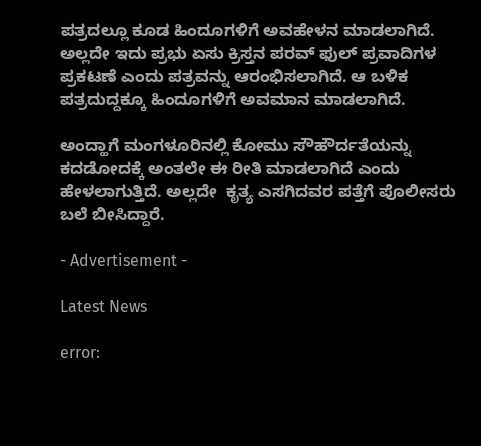ಪತ್ರದಲ್ಲೂ ಕೂಡ ಹಿಂದೂಗಳಿಗೆ ಅವಹೇಳನ ಮಾಡಲಾಗಿದೆ. ಅಲ್ಲದೇ ಇದು ಪ್ರಭು ಏಸು ಕ್ರಿಸ್ತನ ಪರವ್ ಫುಲ್ ಪ್ರವಾದಿಗಳ ಪ್ರಕಟಣೆ ಎಂದು ಪತ್ರವನ್ನು ಆರಂಭಿಸಲಾಗಿದೆ. ಆ ಬಳಿಕ ಪತ್ರದುದ್ದಕ್ಕೂ ಹಿಂದೂಗಳಿಗೆ ಅವಮಾನ ಮಾಡಲಾಗಿದೆ.

ಅಂದ್ಹಾಗೆ ಮಂಗಳೂರಿನಲ್ಲಿ ಕೋಮು ಸೌಹೌರ್ದತೆಯನ್ನು ಕದಡೋದಕ್ಕೆ ಅಂತಲೇ ಈ ರೀತಿ ಮಾಡಲಾಗಿದೆ ಎಂದು ಹೇಳಲಾಗುತ್ತಿದೆ. ಅಲ್ಲದೇ  ಕೃತ್ಯ ಎಸಗಿದವರ ಪತ್ತೆಗೆ ಪೊಲೀಸರು ಬಲೆ ಬೀಸಿದ್ದಾರೆ.

- Advertisement -

Latest News

error: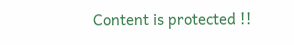Content is protected !!